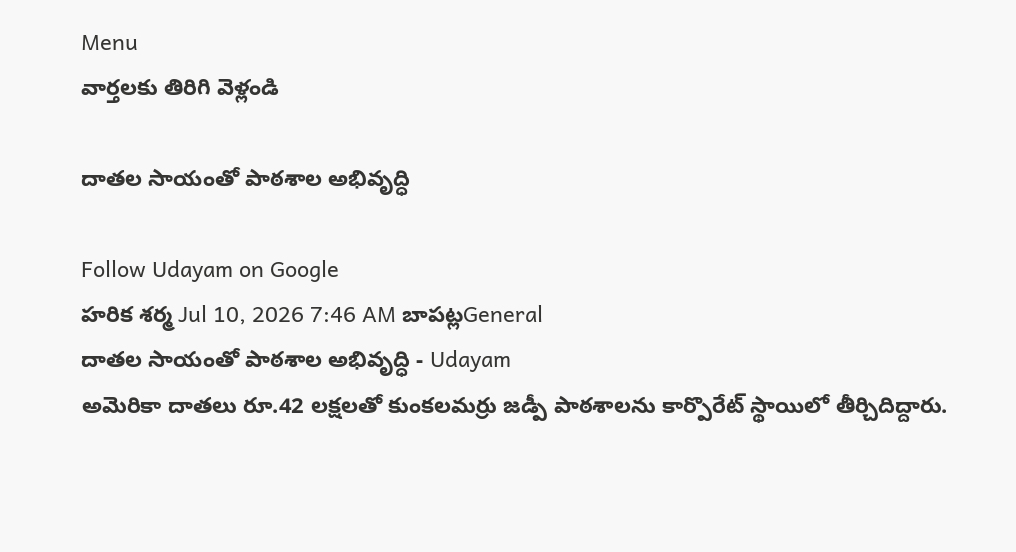Menu
వార్తలకు తిరిగి వెళ్లండి

దాతల సాయంతో పాఠశాల అభివృద్ధి

Follow Udayam on Google
హరిక శర్మ Jul 10, 2026 7:46 AM బాపట్లGeneral
దాతల సాయంతో పాఠశాల అభివృద్ధి - Udayam
అమెరికా దాతలు రూ.42 లక్షలతో కుంకలమర్రు జడ్పీ పాఠశాలను కార్పొరేట్ స్థాయిలో తీర్చిదిద్దారు.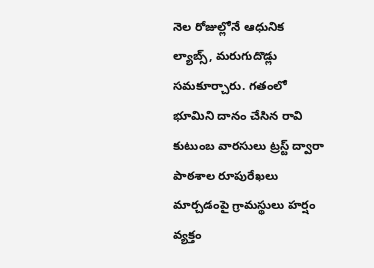నెల రోజుల్లోనే ఆధునిక ల్యాబ్స్, మరుగుదొడ్లు సమకూర్చారు. గతంలో భూమిని దానం చేసిన రావి కుటుంబ వారసులు ట్రస్ట్ ద్వారా పాఠశాల రూపురేఖలు మార్చడంపై గ్రామస్థులు హర్షం వ్యక్తం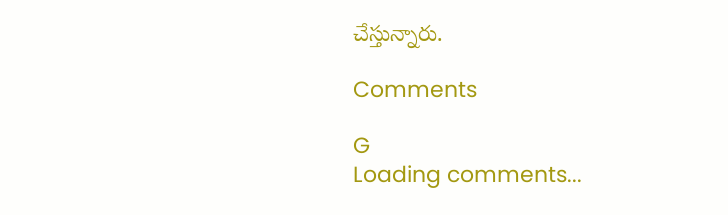చేస్తున్నారు.

Comments

G
Loading comments...